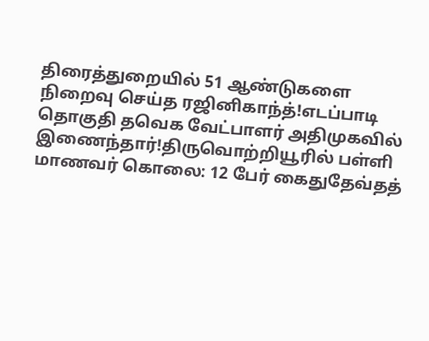திரைத்துறையில் 51 ஆண்டுகளை நிறைவு செய்த ரஜினிகாந்த்!எடப்பாடி தொகுதி தவெக வேட்பாளர் அதிமுகவில் இணைந்தார்!திருவொற்றியூரில் பள்ளி மாணவர் கொலை: 12 பேர் கைதுதேவ்தத்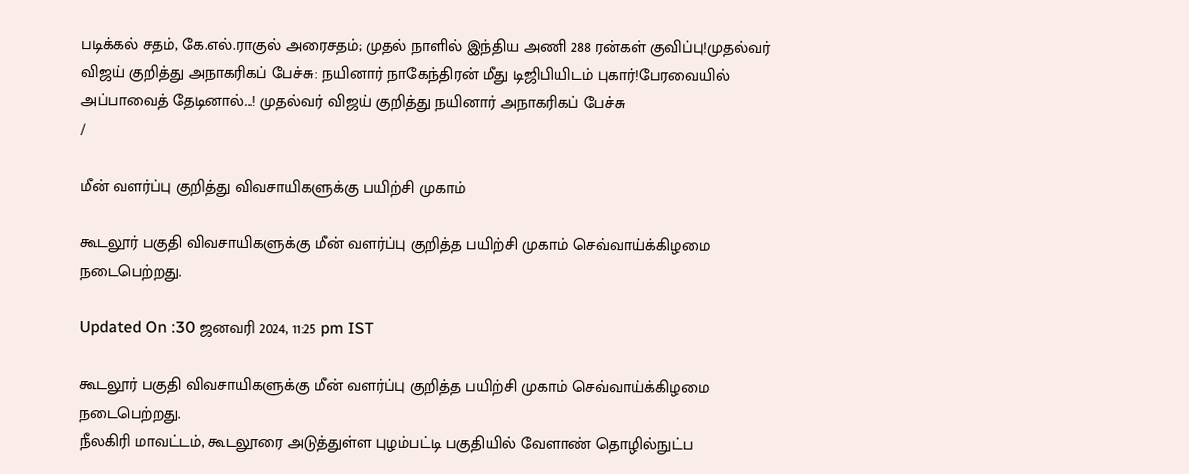படிக்கல் சதம், கே.எல்.ராகுல் அரைசதம்; முதல் நாளில் இந்திய அணி 288 ரன்கள் குவிப்பு!முதல்வர் விஜய் குறித்து அநாகரிகப் பேச்சு: நயினார் நாகேந்திரன் மீது டிஜிபியிடம் புகார்!பேரவையில் அப்பாவைத் தேடினால்...! முதல்வர் விஜய் குறித்து நயினார் அநாகரிகப் பேச்சு
/

மீன் வளர்ப்பு குறித்து விவசாயிகளுக்கு பயிற்சி முகாம்

கூடலூர் பகுதி விவசாயிகளுக்கு மீன் வளர்ப்பு குறித்த பயிற்சி முகாம் செவ்வாய்க்கிழமை நடைபெற்றது.

Updated On :30 ஜனவரி 2024, 11:25 pm IST

கூடலூர் பகுதி விவசாயிகளுக்கு மீன் வளர்ப்பு குறித்த பயிற்சி முகாம் செவ்வாய்க்கிழமை நடைபெற்றது.
நீலகிரி மாவட்டம், கூடலூரை அடுத்துள்ள புழம்பட்டி பகுதியில் வேளாண் தொழில்நுட்ப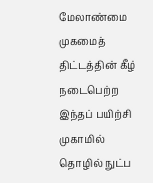மேலாண்மை முகமைத் திட்டத்தின் கீழ் நடைபெற்ற இந்தப் பயிற்சி முகாமில் தொழில் நுட்ப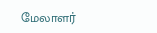மேலாளர்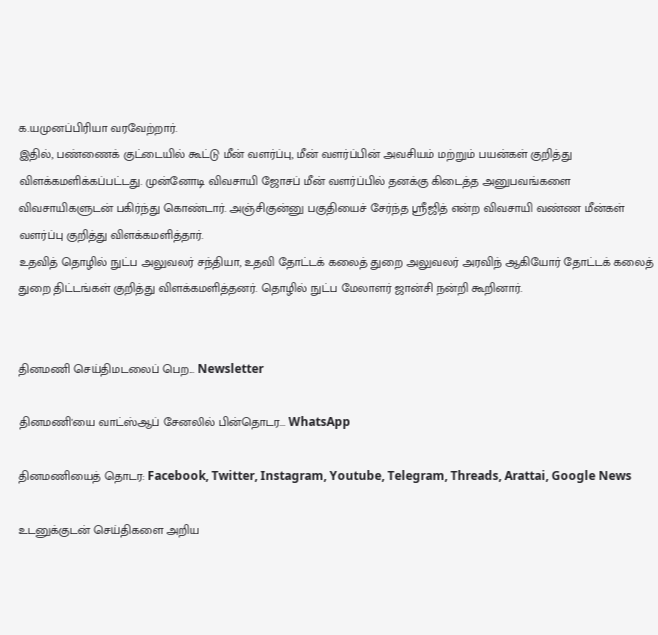க.யமுனப்பிரியா வரவேற்றார்.
இதில், பண்ணைக் குட்டையில் கூட்டு மீன் வளர்ப்பு, மீன் வளர்ப்பின் அவசியம் மற்றும் பயன்கள் குறித்து விளக்கமளிக்கப்பட்டது. முன்னோடி விவசாயி ஜோசப் மீன் வளர்ப்பில் தனக்கு கிடைத்த அனுபவங்களை விவசாயிகளுடன் பகிர்ந்து கொண்டார். அஞ்சிகுன்னு பகுதியைச் சேர்ந்த ஸ்ரீஜித் என்ற விவசாயி வண்ண மீன்கள் வளர்ப்பு குறித்து விளக்கமளித்தார்.
உதவித் தொழில் நுட்ப அலுவலர் சந்தியா, உதவி தோட்டக் கலைத் துறை அலுவலர் அரவிந் ஆகியோர் தோட்டக் கலைத் துறை திட்டங்கள் குறித்து விளக்கமளித்தனர். தொழில் நுட்ப மேலாளர் ஜான்சி நன்றி கூறினார்.


தினமணி செய்திமடலைப் பெற... Newsletter

தினமணி'யை வாட்ஸ்ஆப் சேனலில் பின்தொடர... WhatsApp

தினமணியைத் தொடர: Facebook, Twitter, Instagram, Youtube, Telegram, Threads, Arattai, Google News

உடனுக்குடன் செய்திகளை அறிய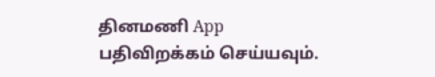தினமணி App பதிவிறக்கம் செய்யவும்.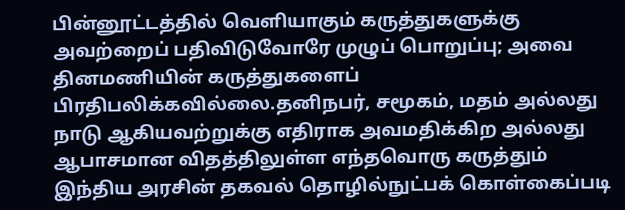பின்னூட்டத்தில் வெளியாகும் கருத்துகளுக்கு அவற்றைப் பதிவிடுவோரே முழுப் பொறுப்பு; அவை தினமணியின் கருத்துகளைப் பிரதிபலிக்கவில்லை.தனிநபர், சமூகம், மதம் அல்லது நாடு ஆகியவற்றுக்கு எதிராக அவமதிக்கிற அல்லது ஆபாசமான விதத்திலுள்ள எந்தவொரு கருத்தும் இந்திய அரசின் தகவல் தொழில்நுட்பக் கொள்கைப்படி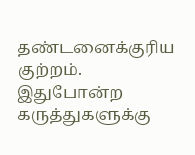தண்டனைக்குரிய குற்றம். இதுபோன்ற கருத்துகளுக்கு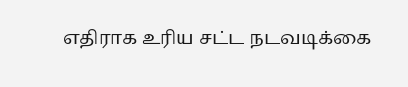எதிராக உரிய சட்ட நடவடிக்கை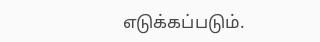எடுக்கப்படும்.